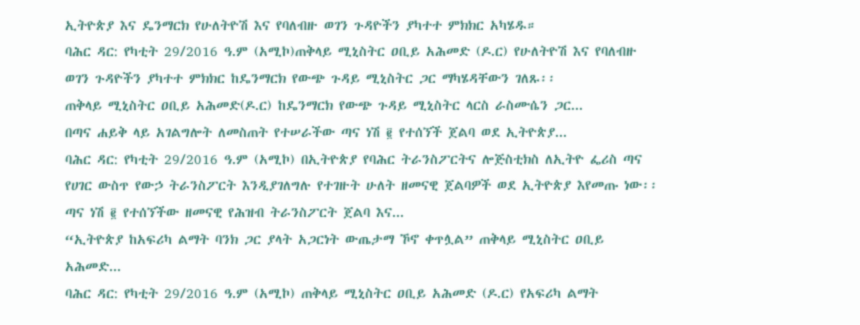ኢትዮጵያ እና ዴንማርክ የሁለትዮሽ እና የባለብዙ ወገን ጉዳዮችን ያካተተ ምክክር አካሄዱ።
ባሕር ዳር: የካቲት 29/2016 ዓ.ም (አሚኮ)ጠቅላይ ሚኒስትር ዐቢይ አሕመድ (ዶ.ር) የሁለትዮሽ እና የባለብዙ ወገን ጉዳዮችን ያካተተ ምክክር ከዴንማርክ የውጭ ጉዳይ ሚኒስትር ጋር ማካሄዳቸውን ገለጹ፡፡
ጠቅላይ ሚኒስትር ዐቢይ አሕመድ(ዶ.ር) ከዴንማርክ የውጭ ጉዳይ ሚኒስትር ላርስ ራስሙሴን ጋር...
በጣና ሐይቅ ላይ አገልግሎት ለመስጠት የተሠራችው ጣና ነሽ ፪ የተሰኘች ጀልባ ወደ ኢትዮጵያ...
ባሕር ዳር: የካቲት 29/2016 ዓ.ም (አሚኮ) በኢትዮጵያ የባሕር ትራንስፖርትና ሎጅስቲክስ ለኢትዮ ፌሪስ ጣና የሀገር ውስጥ የውኃ ትራንስፖርት እንዲያገለግሉ የተገዙት ሁለት ዘመናዊ ጀልባዎች ወደ ኢትዮጵያ እየመጡ ነው፡፡
ጣና ነሽ ፪ የተሰኘችው ዘመናዊ የሕዝብ ትራንስፖርት ጀልባ እና...
“ኢትዮጵያ ከአፍሪካ ልማት ባንክ ጋር ያላት አጋርነት ውጤታማ ኾኖ ቀጥሏል” ጠቅላይ ሚኒስትር ዐቢይ አሕመድ...
ባሕር ዳር: የካቲት 29/2016 ዓ.ም (አሚኮ) ጠቅላይ ሚኒስትር ዐቢይ አሕመድ (ዶ.ር) የአፍሪካ ልማት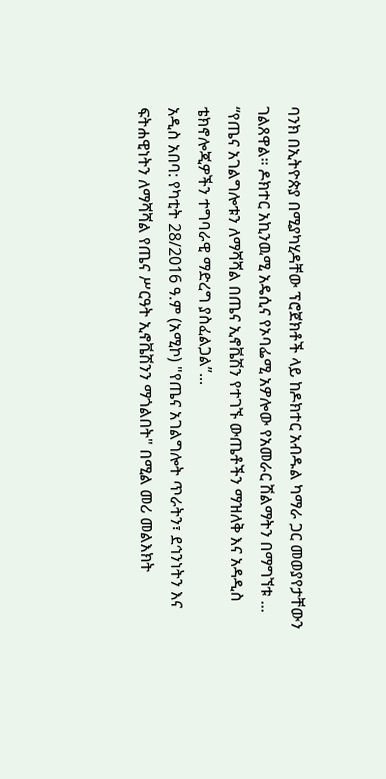ባንክ በኢትዮጵያ በሚያካሂዳቸው ፕሮጀክቶች ላይ ከዶክተር አብዱል ካማራ ጋር መወያየታቸውን ገልጸዋል። ዶክተር አኪንዉሚ አዴሲና የኦባፌሚ አዎሎው የአመራር ሽልማትን በማግኘቱ ...
“የጤና አገልግሎቱን ለማሻሻል በጤና ኢኖቬሽን የተገኙ ውጤቶችን ማዝለቅ እና አዳዲስ ቴክኖሎጂዎችን ተግባራዊ ማድረግ ያስፈልጋል”...
አዲስ አበባ: የካቲት 28/2016 ዓ.ም (አሚኮ) "የጤና አገልግሎት ጥራትን፣ ደኅንነትን እና ፍትሐዊነትን ለማሻሻል የጤና ሥርዓት ኢኖቬሽንን ማጎልበት" በሚል መሪ መልእክት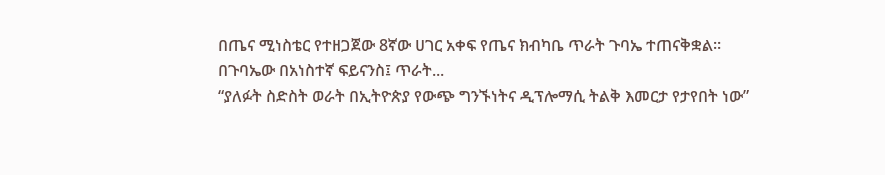በጤና ሚነስቴር የተዘጋጀው 8ኛው ሀገር አቀፍ የጤና ክብካቤ ጥራት ጉባኤ ተጠናቅቋል።
በጉባኤው በአነስተኛ ፍይናንስ፤ ጥራት...
“ያለፉት ስድስት ወራት በኢትዮጵያ የውጭ ግንኙነትና ዲፕሎማሲ ትልቅ እመርታ የታየበት ነው”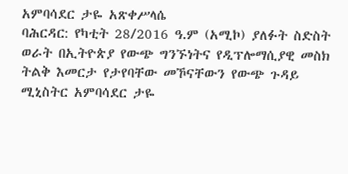አምባሳደር ታዬ አጽቀሥላሴ
ባሕርዳር: የካቲት 28/2016 ዓ.ም (አሚኮ) ያለፉት ስድስት ወራት በኢትዮጵያ የውጭ ግንኙነትና የዲፕሎማሲያዊ መስክ ትልቅ እመርታ የታየባቸው መኾናቸውን የውጭ ጉዳይ ሚኒስትር አምባሳደር ታዬ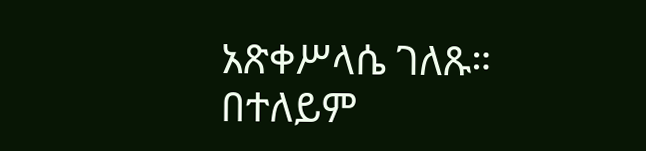አጽቀሥላሴ ገለጹ።
በተለይም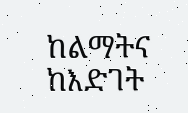ከልማትና ከእድገት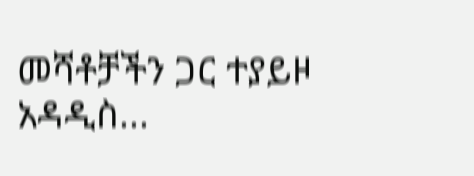መሻቶቻችን ጋር ተያይዞ አዳዲስ...